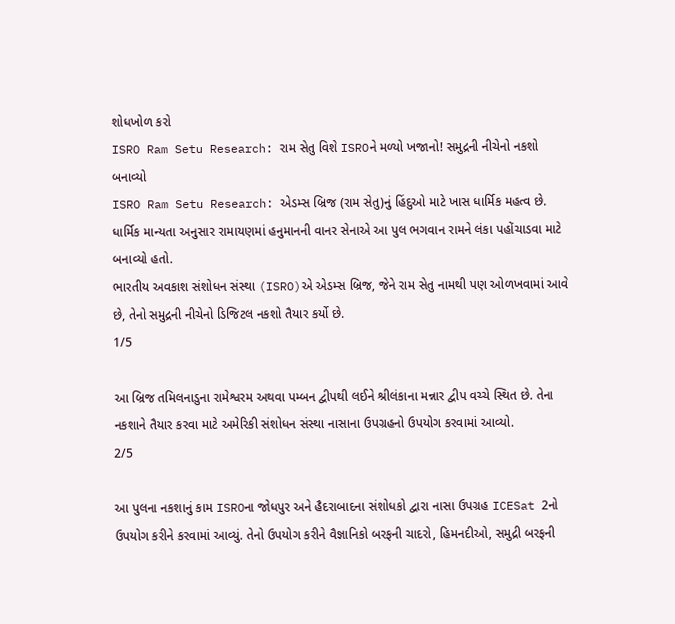શોધખોળ કરો
ISRO Ram Setu Research: રામ સેતુ વિશે ISROને મળ્યો ખજાનો! સમુદ્રની નીચેનો નકશો બનાવ્યો
ISRO Ram Setu Research: એડમ્સ બ્રિજ (રામ સેતુ)નું હિંદુઓ માટે ખાસ ધાર્મિક મહત્વ છે. ધાર્મિક માન્યતા અનુસાર રામાયણમાં હનુમાનની વાનર સેનાએ આ પુલ ભગવાન રામને લંકા પહોંચાડવા માટે બનાવ્યો હતો.
ભારતીય અવકાશ સંશોધન સંસ્થા (ISRO)એ એડમ્સ બ્રિજ, જેને રામ સેતુ નામથી પણ ઓળખવામાં આવે છે, તેનો સમુદ્રની નીચેનો ડિજિટલ નકશો તૈયાર કર્યો છે.
1/5

આ બ્રિજ તમિલનાડુના રામેશ્વરમ અથવા પમ્બન દ્વીપથી લઈને શ્રીલંકાના મન્નાર દ્વીપ વચ્ચે સ્થિત છે. તેના નકશાને તૈયાર કરવા માટે અમેરિકી સંશોધન સંસ્થા નાસાના ઉપગ્રહનો ઉપયોગ કરવામાં આવ્યો.
2/5

આ પુલના નકશાનું કામ ISROના જોધપુર અને હૈદરાબાદના સંશોધકો દ્વારા નાસા ઉપગ્રહ ICESat 2નો ઉપયોગ કરીને કરવામાં આવ્યું. તેનો ઉપયોગ કરીને વૈજ્ઞાનિકો બરફની ચાદરો, હિમનદીઓ, સમુદ્રી બરફની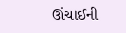ઊંચાઈની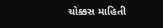ચોક્કસ માહિતી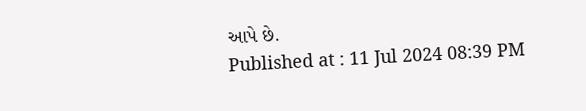આપે છે.
Published at : 11 Jul 2024 08:39 PM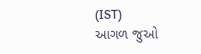(IST)
આગળ જુઓ